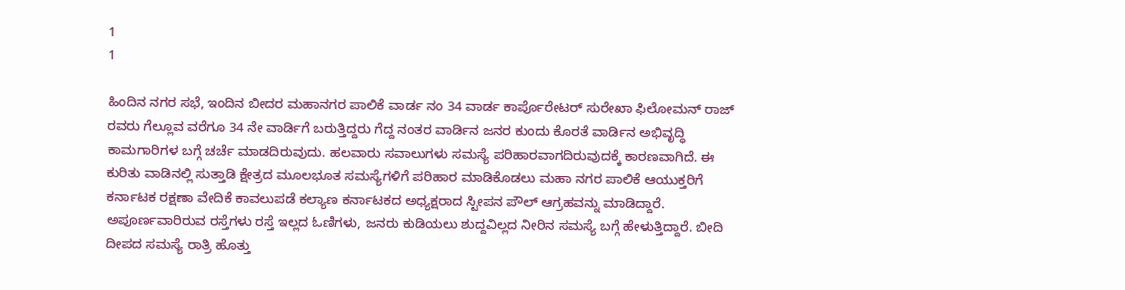1
1

ಹಿಂದಿನ ನಗರ ಸಭೆ, ಇಂದಿನ ಬೀದರ ಮಹಾನಗರ ಪಾಲಿಕೆ ವಾರ್ಡ ನಂ 34 ವಾರ್ಡ ಕಾರ್ಪೊರೇಟರ್ ಸುರೇಖಾ ಫಿಲೋಮನ್ ರಾಜ್ ರವರು ಗೆಲ್ಲೂವ ವರೆಗೂ 34 ನೇ ವಾರ್ಡಿಗೆ ಬರುತ್ತಿದ್ದರು ಗೆದ್ದ ನಂತರ ವಾರ್ಡಿನ ಜನರ ಕುಂದು ಕೊರತೆ ವಾರ್ಡಿನ ಅಭಿವೃದ್ಧಿ ಕಾಮಗಾರಿಗಳ ಬಗ್ಗೆ ಚರ್ಚೆ ಮಾಡದಿರುವುದು. ಹಲವಾರು ಸವಾಲುಗಳು ಸಮಸ್ಯೆ ಪರಿಹಾರವಾಗದಿರುವುದಕ್ಕೆ ಕಾರಣವಾಗಿದೆ. ಈ ಕುರಿತು ವಾಡಿನಲ್ಲಿ ಸುತ್ತಾಡಿ ಕ್ಷೇತ್ರದ ಮೂಲಭೂತ ಸಮಸ್ಯೆಗಳಿಗೆ ಪರಿಹಾರ ಮಾಡಿಕೊಡಲು ಮಹಾ ನಗರ ಪಾಲಿಕೆ ಆಯುಕ್ತರಿಗೆ ಕರ್ನಾಟಕ ರಕ್ಷಣಾ ವೇದಿಕೆ ಕಾವಲುಪಡೆ ಕಲ್ಯಾಣ ಕರ್ನಾಟಕದ ಅಧ್ಯಕ್ಷರಾದ ಸ್ಟೀಪನ ಪೌಲ್ ಆಗ್ರಹವನ್ನು ಮಾಡಿದ್ದಾರೆ. ಅಪೂರ್ಣವಾರಿರುವ ರಸ್ತೆಗಳು ರಸ್ತೆ ಇಲ್ಲದ ಓಣಿಗಳು, ಜನರು ಕುಡಿಯಲು ಶುದ್ದವಿಲ್ಲದ ನೀರಿನ ಸಮಸ್ಯೆ ಬಗ್ಗೆ ಹೇಳುತ್ತಿದ್ದಾರೆ. ಬೀದಿ ದೀಪದ ಸಮಸ್ಯೆ ರಾತ್ರಿ ಹೊತ್ತು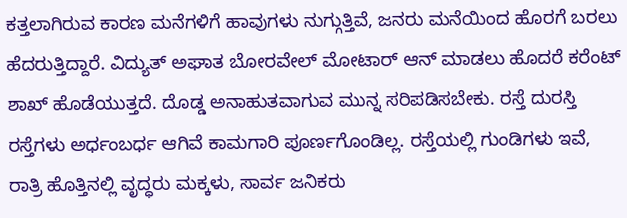ಕತ್ತಲಾಗಿರುವ ಕಾರಣ ಮನೆಗಳಿಗೆ ಹಾವುಗಳು ನುಗ್ಗುತ್ತಿವೆ, ಜನರು ಮನೆಯಿಂದ ಹೊರಗೆ ಬರಲು ಹೆದರುತ್ತಿದ್ದಾರೆ. ವಿದ್ಯುತ್ ಅಘಾತ ಬೋರವೇಲ್ ಮೋಟಾರ್ ಆನ್ ಮಾಡಲು ಹೊದರೆ ಕರೆಂಟ್ ಶಾಖ್ ಹೊಡೆಯುತ್ತದೆ. ದೊಡ್ಡ ಅನಾಹುತವಾಗುವ ಮುನ್ನ ಸರಿಪಡಿಸಬೇಕು. ರಸ್ತೆ ದುರಸ್ತಿ ರಸ್ತೆಗಳು ಅರ್ಧಂಬರ್ಧ ಆಗಿವೆ ಕಾಮಗಾರಿ ಪೂರ್ಣಗೊಂಡಿಲ್ಲ. ರಸ್ತೆಯಲ್ಲಿ ಗುಂಡಿಗಳು ಇವೆ, ರಾತ್ರಿ ಹೊತ್ತಿನಲ್ಲಿ ವೃದ್ಧರು ಮಕ್ಕಳು, ಸಾರ್ವ ಜನಿಕರು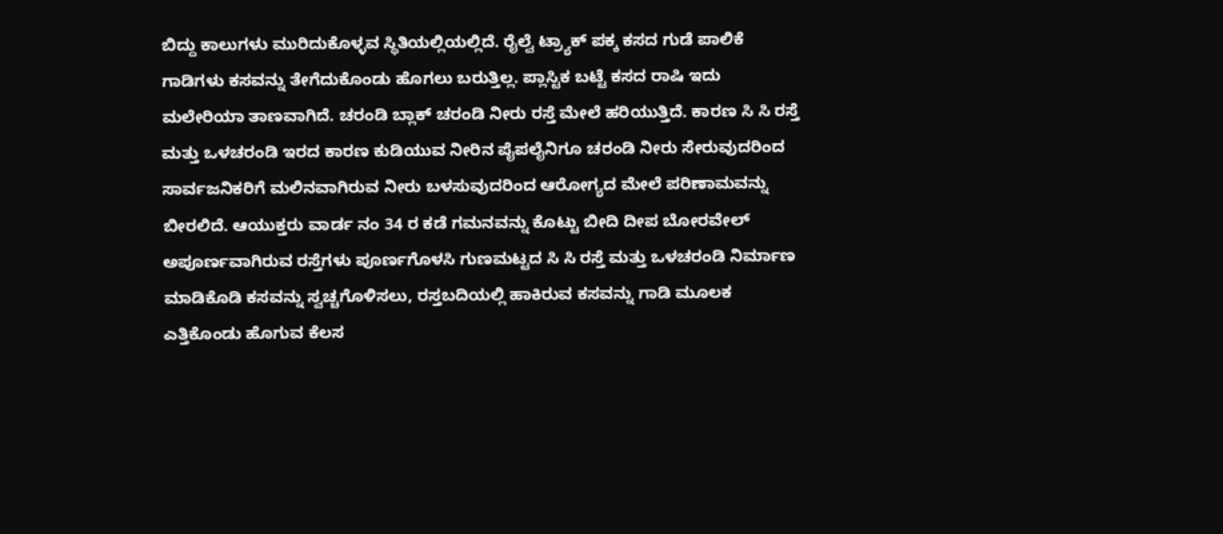ಬಿದ್ದು ಕಾಲುಗಳು ಮುರಿದುಕೊಳ್ಳವ ಸ್ಥಿತಿಯಲ್ಲಿಯಲ್ಲಿದೆ. ರೈಲ್ವೆ ಟ್ರ್ಯಾಕ್ ಪಕ್ಕ ಕಸದ ಗುಡೆ ಪಾಲಿಕೆ ಗಾಡಿಗಳು ಕಸವನ್ನು ತೇಗೆದುಕೊಂಡು ಹೊಗಲು ಬರುತ್ತಿಲ್ಲ. ಪ್ಲಾಸ್ಟಿಕ ಬಟ್ಟೆ ಕಸದ ರಾಷಿ ಇದು ಮಲೇರಿಯಾ ತಾಣವಾಗಿದೆ. ಚರಂಡಿ ಬ್ಲಾಕ್ ಚರಂಡಿ ನೀರು ರಸ್ತೆ ಮೇಲೆ ಹರಿಯುತ್ತಿದೆ. ಕಾರಣ ಸಿ ಸಿ ರಸ್ತೆ ಮತ್ತು ಒಳಚರಂಡಿ ಇರದ ಕಾರಣ ಕುಡಿಯುವ ನೀರಿನ ಪೈಪಲೈನಿಗೂ ಚರಂಡಿ ನೀರು ಸೇರುವುದರಿಂದ ಸಾರ್ವಜನಿಕರಿಗೆ ಮಲಿನವಾಗಿರುವ ನೀರು ಬಳಸುವುದರಿಂದ ಆರೋಗ್ಯದ ಮೇಲೆ ಪರಿಣಾಮವನ್ನು ಬೀರಲಿದೆ. ಆಯುಕ್ತರು ವಾರ್ಡ ನಂ 34 ರ ಕಡೆ ಗಮನವನ್ನು ಕೊಟ್ಟು ಬೀದಿ ದೀಪ ಬೋರವೇಲ್ ಅಪೂರ್ಣವಾಗಿರುವ ರಸ್ತೆಗಳು ಪೂರ್ಣಗೊಳಸಿ ಗುಣಮಟ್ಟದ ಸಿ ಸಿ ರಸ್ತೆ ಮತ್ತು ಒಳಚರಂಡಿ ನಿರ್ಮಾಣ ಮಾಡಿಕೊಡಿ ಕಸವನ್ನು ಸ್ವಚ್ಚಗೊಳಿಸಲು, ರಸ್ತಬದಿಯಲ್ಲಿ ಹಾಕಿರುವ ಕಸವನ್ನು ಗಾಡಿ ಮೂಲಕ ಎತ್ತಿಕೊಂಡು ಹೊಗುವ ಕೆಲಸ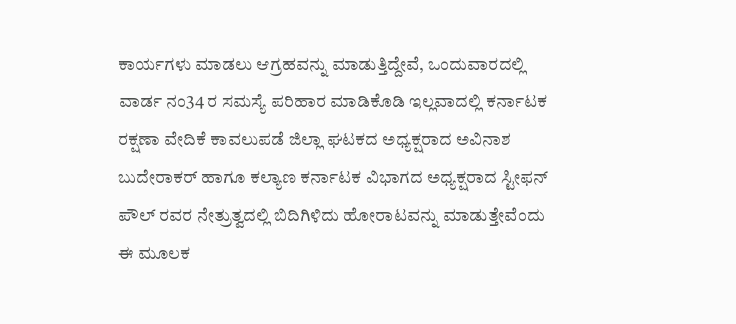ಕಾರ್ಯಗಳು ಮಾಡಲು ಆಗ್ರಹವನ್ನು ಮಾಡುತ್ತಿದ್ದೇವೆ, ಒಂದುವಾರದಲ್ಲಿ ವಾರ್ಡ ನಂ34 ರ ಸಮಸ್ಯೆ ಪರಿಹಾರ ಮಾಡಿಕೊಡಿ ಇಲ್ಲವಾದಲ್ಲಿ ಕರ್ನಾಟಕ ರಕ್ಷಣಾ ವೇದಿಕೆ ಕಾವಲುಪಡೆ ಜಿಲ್ಲಾ ಘಟಕದ ಅಧ್ಯಕ್ಷರಾದ ಅವಿನಾಶ ಬುದೇರಾಕರ್ ಹಾಗೂ ಕಲ್ಯಾಣ ಕರ್ನಾಟಕ ವಿಭಾಗದ ಅಧ್ಯಕ್ಷರಾದ ಸ್ಟೀಫನ್ ಪೌಲ್ ರವರ ನೇತ್ರುತ್ವದಲ್ಲಿ ಬಿದಿಗಿಳಿದು ಹೋರಾಟವನ್ನು ಮಾಡುತ್ತೇವೆಂದು ಈ ಮೂಲಕ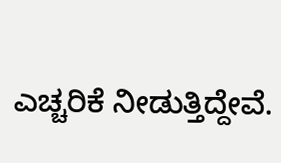ಎಚ್ಚರಿಕೆ ನೀಡುತ್ತಿದ್ದೇವೆ.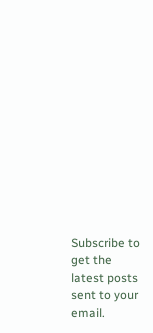Subscribe to get the latest posts sent to your email.